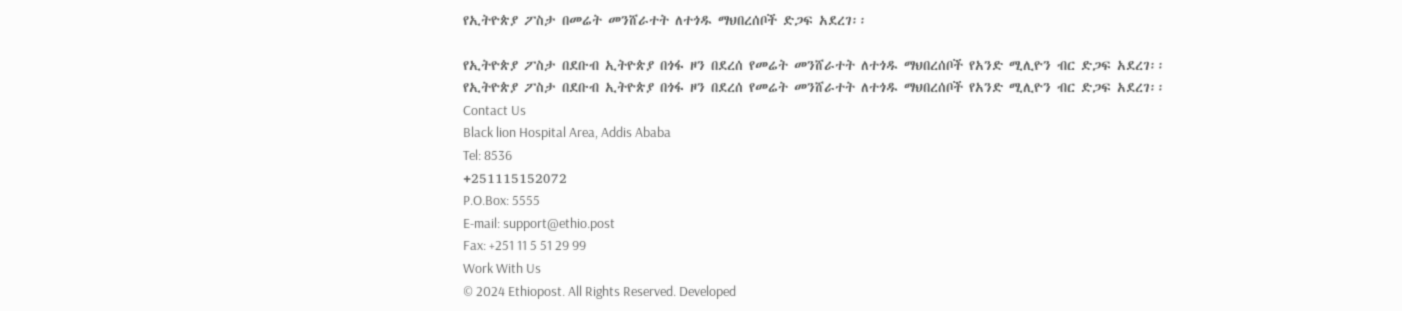የኢትዮጵያ ፖስታ በመሬት መንሸራተት ለተጎዱ ማህበረሰቦች ድጋፍ አደረገ፡፡

የኢትዮጵያ ፖስታ በደቡብ ኢትዮጵያ በጎፋ ዞን በደረሰ የመሬት መንሸራተት ለተጎዱ ማህበረሰቦች የአንድ ሚሊዮን ብር ድጋፍ አደረገ፡፡
የኢትዮጵያ ፖስታ በደቡብ ኢትዮጵያ በጎፋ ዞን በደረሰ የመሬት መንሸራተት ለተጎዱ ማህበረሰቦች የአንድ ሚሊዮን ብር ድጋፍ አደረገ፡፡
Contact Us
Black lion Hospital Area, Addis Ababa
Tel: 8536
+251115152072
P.O.Box: 5555
E-mail: support@ethio.post
Fax: +251 11 5 51 29 99
Work With Us
© 2024 Ethiopost. All Rights Reserved. Developed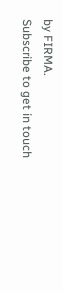by FIRMA.
Subscribe to get in touch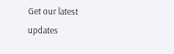Get our latest updates